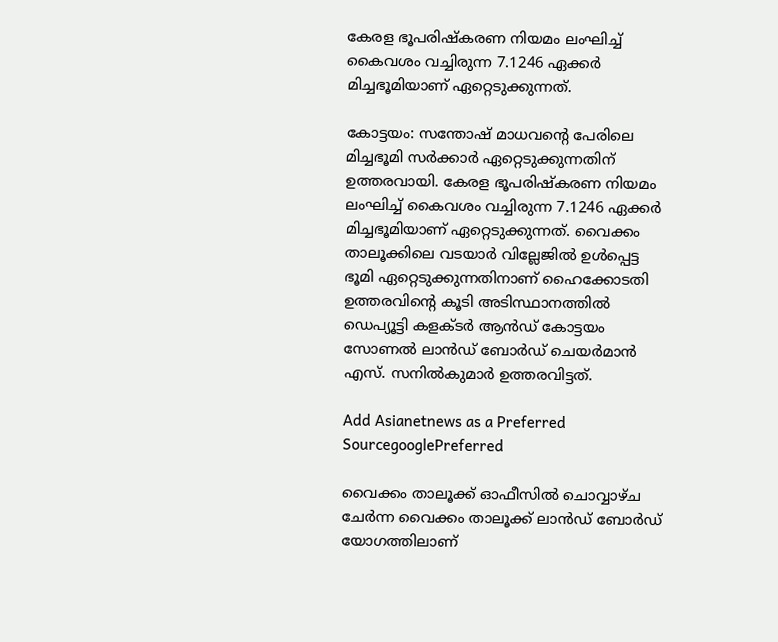കേരള ഭൂപരിഷ്‌കരണ നിയമം ലംഘിച്ച് കൈവശം വച്ചിരുന്ന 7.1246 ഏക്കര്‍ മിച്ചഭൂമിയാണ് ഏറ്റെടുക്കുന്നത്.

കോട്ടയം: സന്തോഷ് മാധവന്റെ പേരിലെ മിച്ചഭൂമി സര്‍ക്കാര്‍ ഏറ്റെടുക്കുന്നതിന് ഉത്തരവായി. കേരള ഭൂപരിഷ്‌കരണ നിയമം ലംഘിച്ച് കൈവശം വച്ചിരുന്ന 7.1246 ഏക്കര്‍ മിച്ചഭൂമിയാണ് ഏറ്റെടുക്കുന്നത്. വൈക്കം താലൂക്കിലെ വടയാര്‍ വില്ലേജില്‍ ഉള്‍പ്പെട്ട ഭൂമി ഏറ്റെടുക്കുന്നതിനാണ് ഹൈക്കോടതി ഉത്തരവിന്റെ കൂടി അടിസ്ഥാനത്തില്‍ ഡെപ്യൂട്ടി കളക്ടര്‍ ആന്‍ഡ് കോട്ടയം സോണല്‍ ലാന്‍ഡ് ബോര്‍ഡ് ചെയര്‍മാന്‍ എസ്. സനില്‍കുമാര്‍ ഉത്തരവിട്ടത്.

Add Asianetnews as a Preferred SourcegooglePreferred

വൈക്കം താലൂക്ക് ഓഫീസില്‍ ചൊവ്വാഴ്ച ചേര്‍ന്ന വൈക്കം താലൂക്ക് ലാന്‍ഡ് ബോര്‍ഡ് യോഗത്തിലാണ്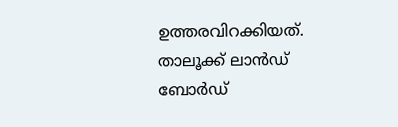ഉത്തരവിറക്കിയത്. താലൂക്ക് ലാന്‍ഡ് ബോര്‍ഡ്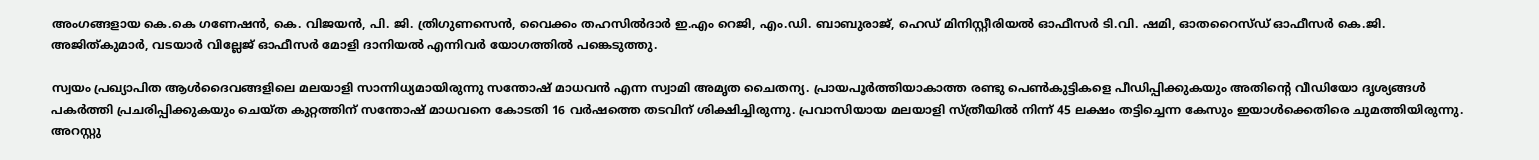അംഗങ്ങളായ കെ.കെ ഗണേഷന്‍, കെ. വിജയന്‍, പി. ജി. ത്രിഗുണസെന്‍, വൈക്കം തഹസില്‍ദാര്‍ ഇ.എം റെജി, എം.ഡി. ബാബുരാജ്, ഹെഡ് മിനിസ്റ്റീരിയല്‍ ഓഫീസര്‍ ടി.വി. ഷമി, ഓതറൈസ്ഡ് ഓഫീസര്‍ കെ.ജി. അജിത്കുമാര്‍, വടയാര്‍ വില്ലേജ് ഓഫീസര്‍ മോളി ദാനിയല്‍ എന്നിവര്‍ യോഗത്തില്‍ പങ്കെടുത്തു.

സ്വയം പ്രഖ്യാപിത ആള്‍ദൈവങ്ങളിലെ മലയാളി സാന്നിധ്യമായിരുന്നു സന്തോഷ് മാധവന്‍ എന്ന സ്വാമി അമൃത ചൈതന്യ. പ്രായപൂര്‍ത്തിയാകാത്ത രണ്ടു പെണ്‍കുട്ടികളെ പീഡിപ്പിക്കുകയും അതിന്റെ വീഡിയോ ദൃശ്യങ്ങള്‍ പകര്‍ത്തി പ്രചരിപ്പിക്കുകയും ചെയ്ത കുറ്റത്തിന് സന്തോഷ് മാധവനെ കോടതി 16 വര്‍ഷത്തെ തടവിന് ശിക്ഷിച്ചിരുന്നു. പ്രവാസിയായ മലയാളി സ്ത്രീയില്‍ നിന്ന് 45 ലക്ഷം തട്ടിച്ചെന്ന കേസും ഇയാള്‍ക്കെതിരെ ചുമത്തിയിരുന്നു. അറസ്റ്റു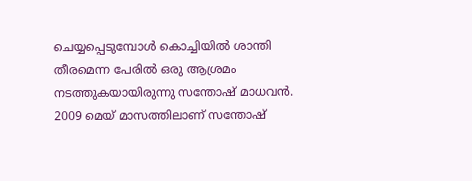ചെയ്യപ്പെടുമ്പോള്‍ കൊച്ചിയില്‍ ശാന്തി തീരമെന്ന പേരില്‍ ഒരു ആശ്രമം നടത്തുകയായിരുന്നു സന്തോഷ് മാധവന്‍. 2009 മെയ് മാസത്തിലാണ് സന്തോഷ്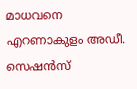മാധവനെ എറണാകുളം അഡീ. സെഷന്‍സ്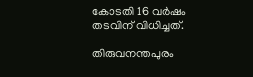കോടതി 16 വര്‍ഷം തടവിന് വിധിച്ചത്.

തിരുവനന്തപുരം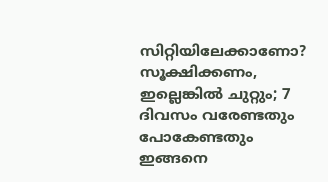സിറ്റിയിലേക്കാണോ? സൂക്ഷിക്കണം, ഇല്ലെങ്കില്‍ ചുറ്റും; 7 ദിവസം വരേണ്ടതും പോകേണ്ടതും ഇങ്ങനെ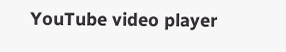YouTube video player